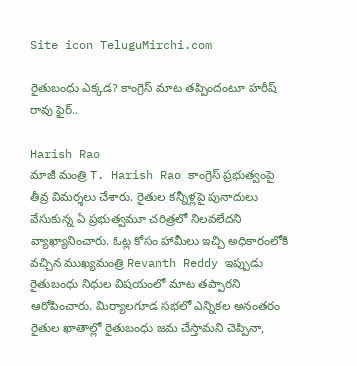Site icon TeluguMirchi.com

రైతుబంధు ఎక్కడ? కాంగ్రెస్ మాట తప్పిందంటూ హరీష్ రావు ఫైర్..

Harish Rao
మాజీ మంత్రి T. Harish Rao కాంగ్రెస్ ప్రభుత్వంపై తీవ్ర విమర్శలు చేశారు. రైతుల కన్నీళ్లపై పునాదులు వేసుకున్న ఏ ప్రభుత్వమూ చరిత్రలో నిలవలేదని వ్యాఖ్యానించారు. ఓట్ల కోసం హామీలు ఇచ్చి అధికారంలోకి వచ్చిన ముఖ్యమంత్రి Revanth Reddy ఇప్పుడు రైతుబంధు నిధుల విషయంలో మాట తప్పారని ఆరోపించారు. మిర్యాలగూడ సభలో ఎన్నికల అనంతరం రైతుల ఖాతాల్లో రైతుబంధు జమ చేస్తామని చెప్పినా,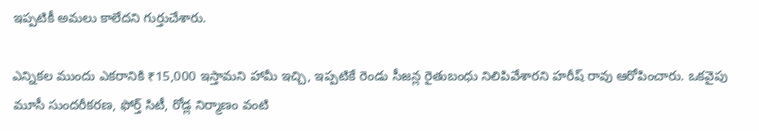ఇప్పటికీ అమలు కాలేదని గుర్తుచేశారు.

ఎన్నికల ముందు ఎకరానికి ₹15,000 ఇస్తామని హామీ ఇచ్చి, ఇప్పటికే రెండు సీజన్ల రైతుబంధు నిలిపివేశారని హరీష్ రావు ఆరోపించారు. ఒకవైపు మూసీ సుందరీకరణ, ఫోర్త్ సిటీ, రోడ్ల నిర్మాణం వంటి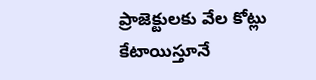ప్రాజెక్టులకు వేల కోట్లు కేటాయిస్తూనే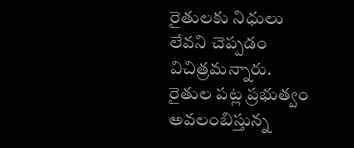రైతులకు నిధులు లేవని చెప్పడం విచిత్రమన్నారు. రైతుల పట్ల ప్రభుత్వం అవలంబిస్తున్న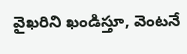వైఖరిని ఖండిస్తూ, వెంటనే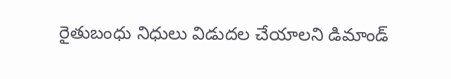రైతుబంధు నిధులు విడుదల చేయాలని డిమాండ్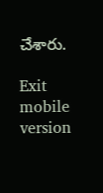చేశారు.

Exit mobile version